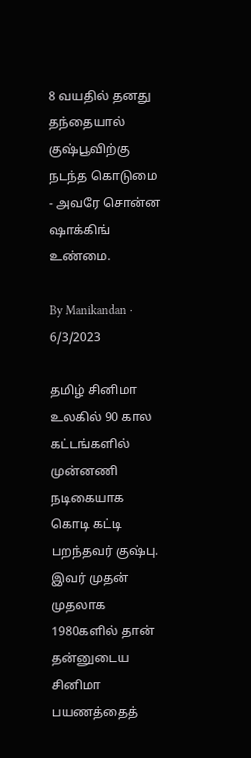8 வயதில் தனது தந்தையால் குஷ்பூவிற்கு நடந்த கொடுமை - அவரே சொன்ன ஷாக்கிங் உண்மை.

By Manikandan · 6/3/2023

தமிழ் சினிமா உலகில் 90 கால கட்டங்களில் முன்னணி நடிகையாக கொடி கட்டி பறந்தவர் குஷ்பு. இவர் முதன் முதலாக 1980களில் தான் தன்னுடைய சினிமா பயணத்தைத்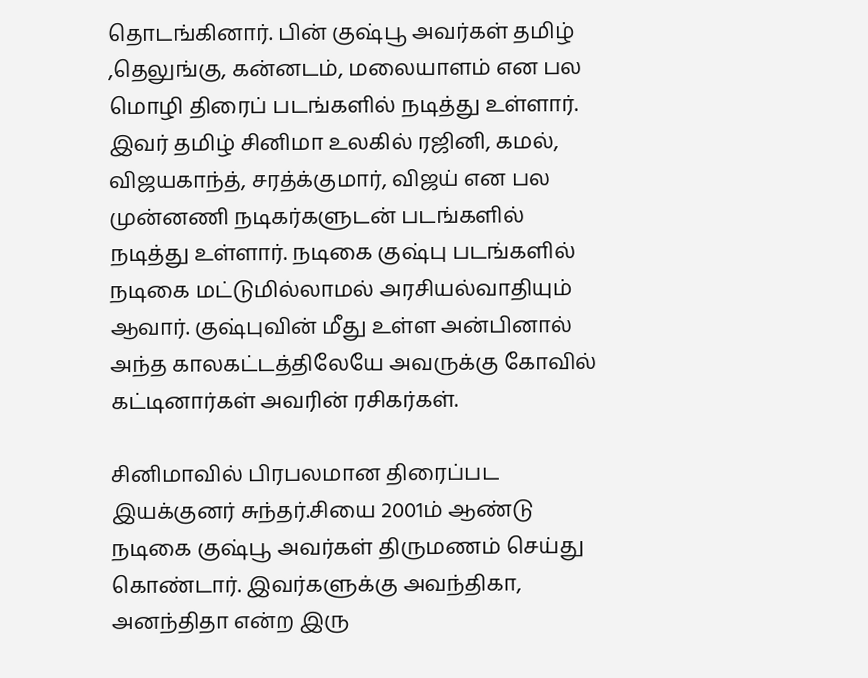தொடங்கினார். பின் குஷ்பூ அவர்கள் தமிழ் ,தெலுங்கு, கன்னடம், மலையாளம் என பல மொழி திரைப் படங்களில் நடித்து உள்ளார். இவர் தமிழ் சினிமா உலகில் ரஜினி, கமல், விஜயகாந்த், சரத்க்குமார், விஜய் என பல முன்னணி நடிகர்களுடன் படங்களில் நடித்து உள்ளார். நடிகை குஷ்பு படங்களில் நடிகை மட்டுமில்லாமல் அரசியல்வாதியும் ஆவார். குஷ்புவின் மீது உள்ள அன்பினால் அந்த காலகட்டத்திலேயே அவருக்கு கோவில் கட்டினார்கள் அவரின் ரசிகர்கள்.

சினிமாவில் பிரபலமான திரைப்பட இயக்குனர் சுந்தர்.சியை 2001ம் ஆண்டு நடிகை குஷ்பூ அவர்கள் திருமணம் செய்து கொண்டார். இவர்களுக்கு அவந்திகா, அனந்திதா என்ற இரு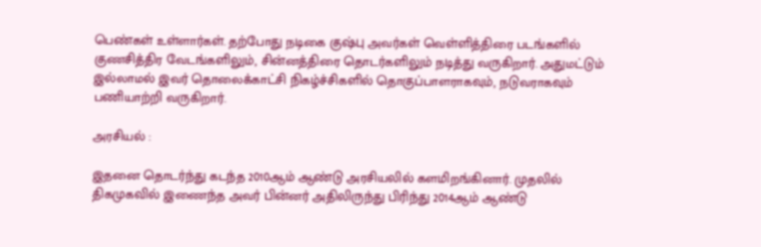பெண்கள் உள்ளார்கள். தற்போது நடிகை குஷ்பு அவர்கள் வெள்ளித்திரை படங்களில் குணசித்திர வேடங்களிலும், சின்னத்திரை தொடர்களிலும் நடித்து வருகிறார். அதுமட்டும் இல்லாமல் இவர் தொலைக்காட்சி நிகழ்ச்சிகளில் தொகுப்பாளராகவும், நடுவராகவும் பணியாற்றி வருகிறார்.

அரசியல் :

இதனை தொடர்ந்து கடந்த 2010ஆம் ஆண்டு அரசியலில் களமிறங்கினார். முதலில் திகமுகவில் இணைந்த அவர் பின்னர் அதிலிருந்து பிரிந்து 2014ஆம் ஆண்டு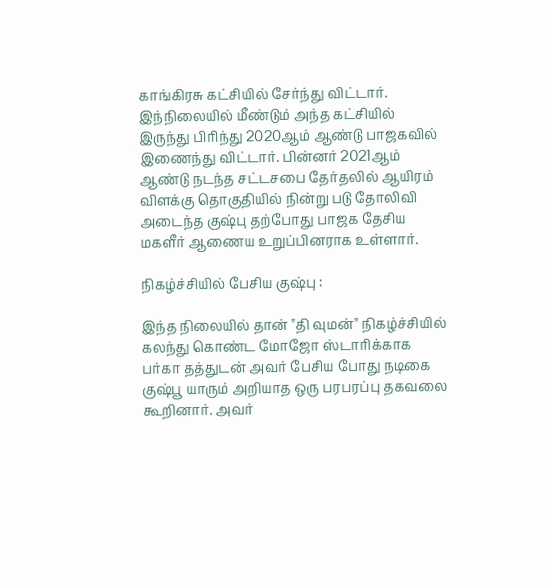காங்கிரசு கட்சியில் சேர்ந்து விட்டார். இந்நிலையில் மீண்டும் அந்த கட்சியில் இருந்து பிரிந்து 2020ஆம் ஆண்டு பாஜகவில் இணைந்து விட்டார். பின்னர் 2021ஆம் ஆண்டு நடந்த சட்டசபை தேர்தலில் ஆயிரம் விளக்கு தொகுதியில் நின்று படு தோலிவி அடைந்த குஷ்பு தற்போது பாஜக தேசிய மகளீர் ஆணைய உறுப்பினராக உள்ளார்.

நிகழ்ச்சியில் பேசிய குஷ்பு :

இந்த நிலையில் தான் "தி வுமன்" நிகழ்ச்சியில் கலந்து கொண்ட மோஜோ ஸ்டாரிக்காக பர்கா தத்துடன் அவர் பேசிய போது நடிகை குஷ்பூ யாரும் அறியாத ஒரு பரபரப்பு தகவலை கூறினார். அவர்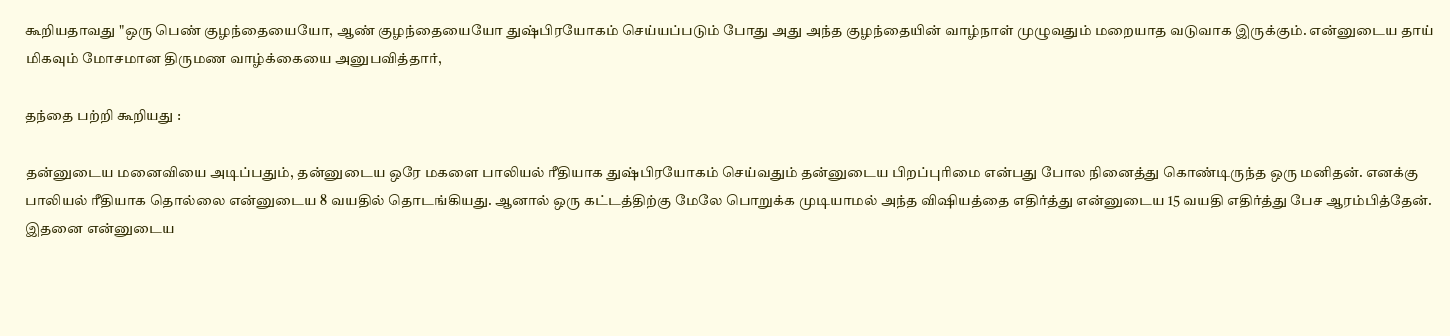கூறியதாவது "ஒரு பெண் குழந்தையையோ, ஆண் குழந்தையையோ துஷ்பிரயோகம் செய்யப்படும் போது அது அந்த குழந்தையின் வாழ்நாள் முழுவதும் மறையாத வடுவாக இருக்கும். என்னுடைய தாய் மிகவும் மோசமான திருமண வாழ்க்கையை அனுபவித்தார்,

தந்தை பற்றி கூறியது :

தன்னுடைய மனைவியை அடிப்பதும், தன்னுடைய ஒரே மகளை பாலியல் ரீதியாக துஷ்பிரயோகம் செய்வதும் தன்னுடைய பிறப்புரிமை என்பது போல நினைத்து கொண்டிருந்த ஒரு மனிதன். எனக்கு பாலியல் ரீதியாக தொல்லை என்னுடைய 8 வயதில் தொடங்கியது. ஆனால் ஒரு கட்டத்திற்கு மேலே பொறுக்க முடியாமல் அந்த விஷியத்தை எதிர்த்து என்னுடைய 15 வயதி எதிர்த்து பேச ஆரம்பித்தேன். இதனை என்னுடைய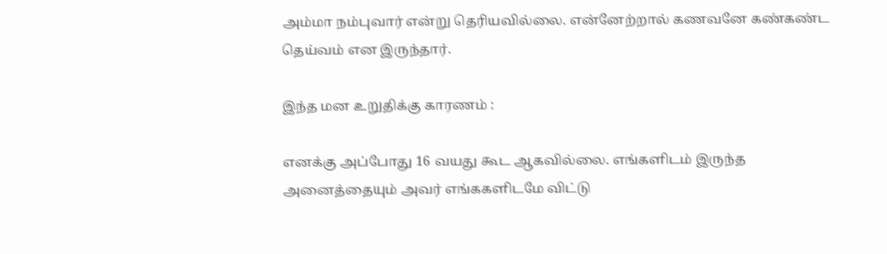அம்மா நம்புவார் என்று தெரியவில்லை. என்னேற்றால் கணவனே கண்கண்ட தெய்வம் என இருந்தார்.

இந்த மன உறுதிக்கு காரணம் :

எனக்கு அப்போது 16 வயது கூட ஆகவில்லை. எங்களிடம் இருந்த அனைத்தையும் அவர் எங்ககளிடமே விட்டு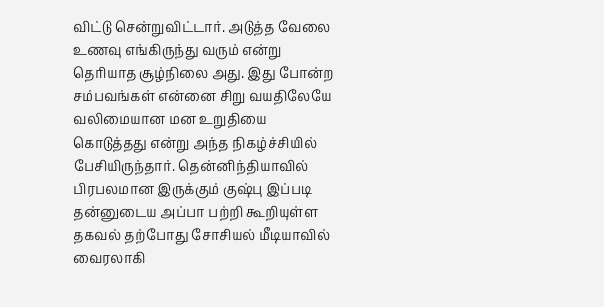விட்டு சென்றுவிட்டார். அடுத்த வேலை உணவு எங்கிருந்து வரும் என்று தெரியாத சூழ்நிலை அது. இது போன்ற சம்பவங்கள் என்னை சிறு வயதிலேயே வலிமையான மன உறுதியை கொடுத்தது என்று அந்த நிகழ்ச்சியில் பேசியிருந்தார். தென்னிந்தியாவில் பிரபலமான இருக்கும் குஷ்பு இப்படி தன்னுடைய அப்பா பற்றி கூறியுள்ள தகவல் தற்போது சோசியல் மீடியாவில் வைரலாகி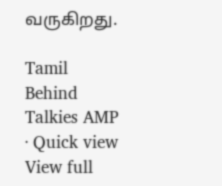வருகிறது.

Tamil Behind Talkies AMP · Quick view
View full